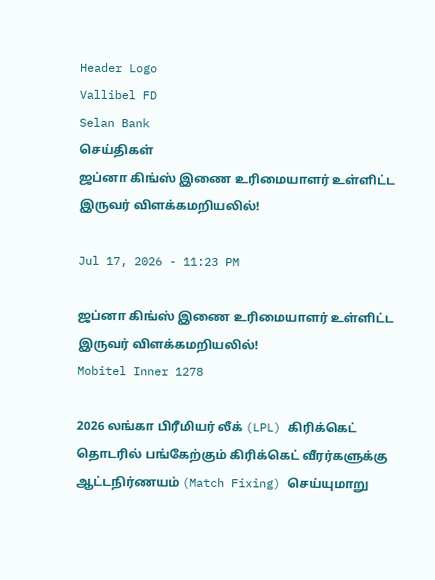Header Logo
Vallibel FD
Selan Bank
செய்திகள்
ஜப்னா கிங்ஸ் இணை உரிமையாளர் உள்ளிட்ட இருவர் விளக்கமறியலில்!

Jul 17, 2026 - 11:23 PM

ஜப்னா கிங்ஸ் இணை உரிமையாளர் உள்ளிட்ட இருவர் விளக்கமறியலில்!
Mobitel Inner 1278

2026 லங்கா பிரீமியர் லீக் (LPL) கிரிக்கெட் தொடரில் பங்கேற்கும் கிரிக்கெட் வீரர்களுக்கு ஆட்டநிர்ணயம் (Match Fixing) செய்யுமாறு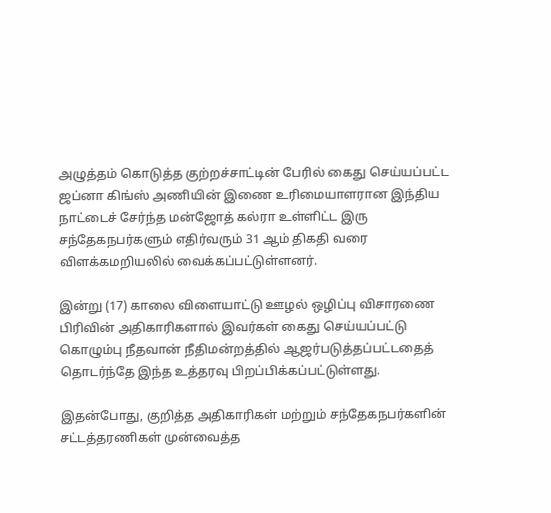அழுத்தம் கொடுத்த குற்றச்சாட்டின் பேரில் கைது செய்யப்பட்ட ஜப்னா கிங்ஸ் அணியின் இணை உரிமையாளரான இந்திய நாட்டைச் சேர்ந்த மன்ஜோத் கல்ரா உள்ளிட்ட இரு சந்தேகநபர்களும் எதிர்வரும் 31 ஆம் திகதி வரை விளக்கமறியலில் வைக்கப்பட்டுள்ளனர்.

இன்று (17) காலை விளையாட்டு ஊழல் ஒழிப்பு விசாரணை பிரிவின் அதிகாரிகளால் இவர்கள் கைது செய்யப்பட்டு கொழும்பு நீதவான் நீதிமன்றத்தில் ஆஜர்படுத்தப்பட்டதைத் தொடர்ந்தே இந்த உத்தரவு பிறப்பிக்கப்பட்டுள்ளது.

இதன்போது, குறித்த அதிகாரிகள் மற்றும் சந்தேகநபர்களின் சட்டத்தரணிகள் முன்வைத்த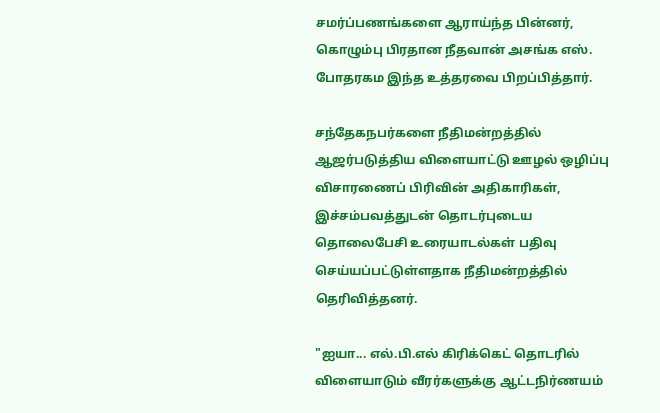சமர்ப்பணங்களை ஆராய்ந்த பின்னர், கொழும்பு பிரதான நீதவான் அசங்க எஸ். போதரகம இந்த உத்தரவை பிறப்பித்தார்.

சந்தேகநபர்களை நீதிமன்றத்தில் ஆஜர்படுத்திய விளையாட்டு ஊழல் ஒழிப்பு விசாரணைப் பிரிவின் அதிகாரிகள், இச்சம்பவத்துடன் தொடர்புடைய தொலைபேசி உரையாடல்கள் பதிவு செய்யப்பட்டுள்ளதாக நீதிமன்றத்தில் தெரிவித்தனர்.

"ஐயா... எல்.பி.எல் கிரிக்கெட் தொடரில் விளையாடும் வீரர்களுக்கு ஆட்டநிர்ணயம்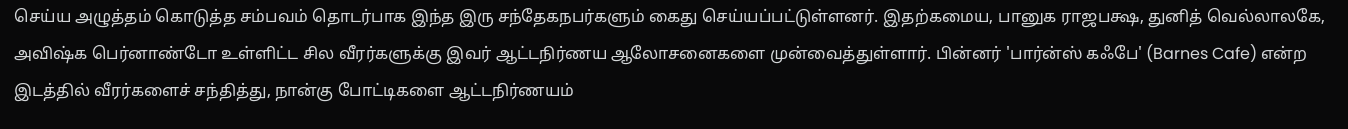செய்ய அழுத்தம் கொடுத்த சம்பவம் தொடர்பாக இந்த இரு சந்தேகநபர்களும் கைது செய்யப்பட்டுள்ளனர். இதற்கமைய, பானுக ராஜபக்ஷ, துனித் வெல்லாலகே, அவிஷ்க பெர்னாண்டோ உள்ளிட்ட சில வீரர்களுக்கு இவர் ஆட்டநிர்ணய ஆலோசனைகளை முன்வைத்துள்ளார். பின்னர் 'பார்ன்ஸ் கஃபே' (Barnes Cafe) என்ற இடத்தில் வீரர்களைச் சந்தித்து, நான்கு போட்டிகளை ஆட்டநிர்ணயம்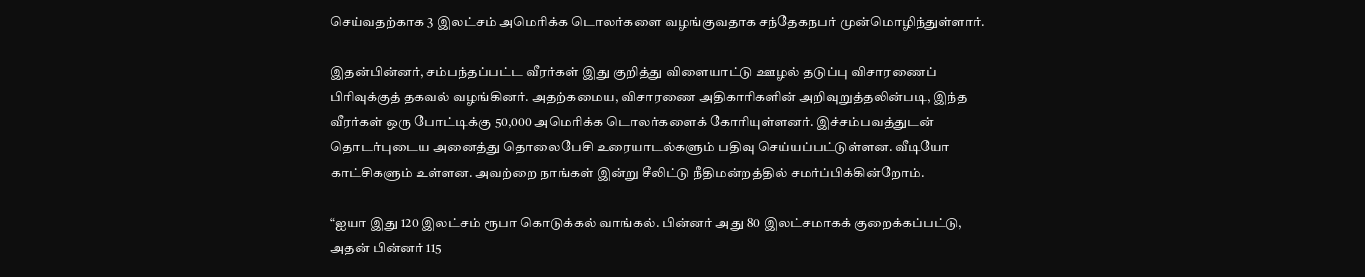செய்வதற்காக 3 இலட்சம் அமெரிக்க டொலர்களை வழங்குவதாக சந்தேகநபர் முன்மொழிந்துள்ளார்.

இதன்பின்னர், சம்பந்தப்பட்ட வீரர்கள் இது குறித்து விளையாட்டு ஊழல் தடுப்பு விசாரணைப் பிரிவுக்குத் தகவல் வழங்கினர். அதற்கமைய, விசாரணை அதிகாரிகளின் அறிவுறுத்தலின்படி, இந்த வீரர்கள் ஒரு போட்டிக்கு 50,000 அமெரிக்க டொலர்களைக் கோரியுள்ளனர். இச்சம்பவத்துடன் தொடர்புடைய அனைத்து தொலைபேசி உரையாடல்களும் பதிவு செய்யப்பட்டுள்ளன. வீடியோ காட்சிகளும் உள்ளன. அவற்றை நாங்கள் இன்று சீலிட்டு நீதிமன்றத்தில் சமர்ப்பிக்கின்றோம்.

“ஐயா இது 120 இலட்சம் ரூபா கொடுக்கல் வாங்கல். பின்னர் அது 80 இலட்சமாகக் குறைக்கப்பட்டு, அதன் பின்னர் 115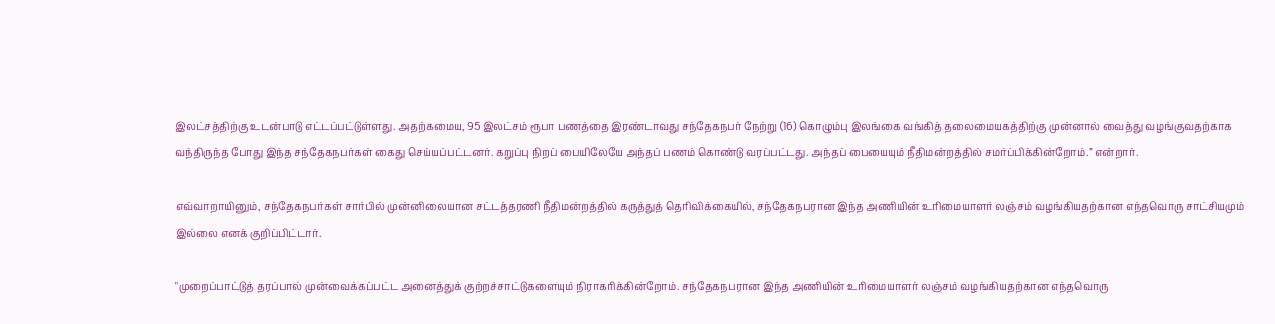இலட்சத்திற்கு உடன்பாடு எட்டப்பட்டுள்ளது. அதற்கமைய, 95 இலட்சம் ரூபா பணத்தை இரண்டாவது சந்தேகநபர் நேற்று (16) கொழும்பு இலங்கை வங்கித் தலைமையகத்திற்கு முன்னால் வைத்து வழங்குவதற்காக வந்திருந்த போது இந்த சந்தேகநபர்கள் கைது செய்யப்பட்டனர். கறுப்பு நிறப் பையிலேயே அந்தப் பணம் கொண்டு வரப்பட்டது. அந்தப் பையையும் நீதிமன்றத்தில் சமர்ப்பிக்கின்றோம்.” என்றார்.

எவ்வாறாயினும், சந்தேகநபர்கள் சார்பில் முன்னிலையான சட்டத்தரணி நீதிமன்றத்தில் கருத்துத் தெரிவிக்கையில், சந்தேகநபரான இந்த அணியின் உரிமையாளர் லஞ்சம் வழங்கியதற்கான எந்தவொரு சாட்சியமும் இல்லை எனக் குறிப்பிட்டார்.

"முறைப்பாட்டுத் தரப்பால் முன்வைக்கப்பட்ட அனைத்துக் குற்றச்சாட்டுகளையும் நிராகரிக்கின்றோம். சந்தேகநபரான இந்த அணியின் உரிமையாளர் லஞ்சம் வழங்கியதற்கான எந்தவொரு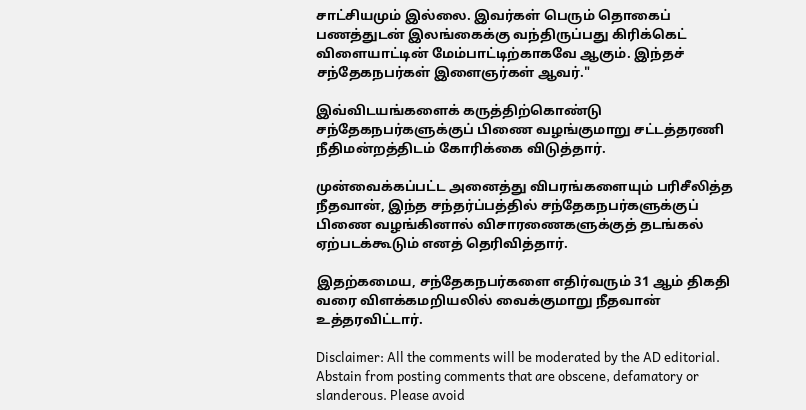சாட்சியமும் இல்லை. இவர்கள் பெரும் தொகைப் பணத்துடன் இலங்கைக்கு வந்திருப்பது கிரிக்கெட் விளையாட்டின் மேம்பாட்டிற்காகவே ஆகும். இந்தச் சந்தேகநபர்கள் இளைஞர்கள் ஆவர்."

இவ்விடயங்களைக் கருத்திற்கொண்டு சந்தேகநபர்களுக்குப் பிணை வழங்குமாறு சட்டத்தரணி நீதிமன்றத்திடம் கோரிக்கை விடுத்தார்.

முன்வைக்கப்பட்ட அனைத்து விபரங்களையும் பரிசீலித்த நீதவான், இந்த சந்தர்ப்பத்தில் சந்தேகநபர்களுக்குப் பிணை வழங்கினால் விசாரணைகளுக்குத் தடங்கல் ஏற்படக்கூடும் எனத் தெரிவித்தார்.

இதற்கமைய, சந்தேகநபர்களை எதிர்வரும் 31 ஆம் திகதி வரை விளக்கமறியலில் வைக்குமாறு நீதவான் உத்தரவிட்டார்.

Disclaimer: All the comments will be moderated by the AD editorial. Abstain from posting comments that are obscene, defamatory or slanderous. Please avoid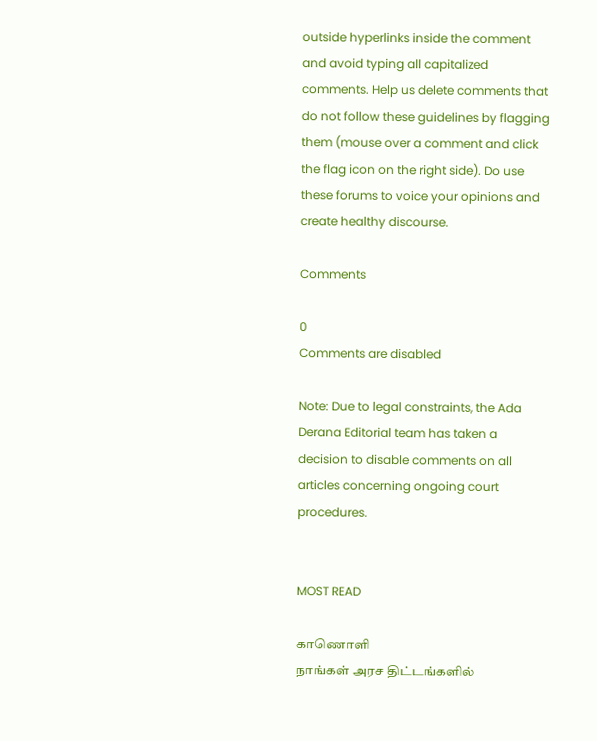outside hyperlinks inside the comment and avoid typing all capitalized comments. Help us delete comments that do not follow these guidelines by flagging them (mouse over a comment and click the flag icon on the right side). Do use these forums to voice your opinions and create healthy discourse.

Comments

0
Comments are disabled

Note: Due to legal constraints, the Ada Derana Editorial team has taken a decision to disable comments on all articles concerning ongoing court procedures.


MOST READ

காணொளி
நாங்கள் அரச திட்டங்களில்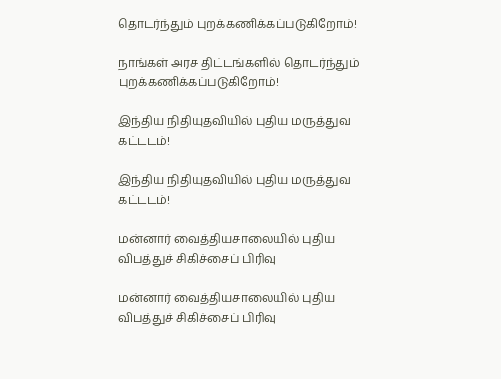தொடர்ந்தும் புறக்கணிக்கப்படுகிறோம்!

நாங்கள் அரச திட்டங்களில் தொடர்ந்தும் புறக்கணிக்கப்படுகிறோம்!

இந்திய நிதியுதவியில் புதிய மருத்துவ கட்டடம்!

இந்திய நிதியுதவியில் புதிய மருத்துவ கட்டடம்!

மன்னார் வைத்தியசாலையில் புதிய விபத்துச் சிகிச்சைப் பிரிவு

மன்னார் வைத்தியசாலையில் புதிய விபத்துச் சிகிச்சைப் பிரிவு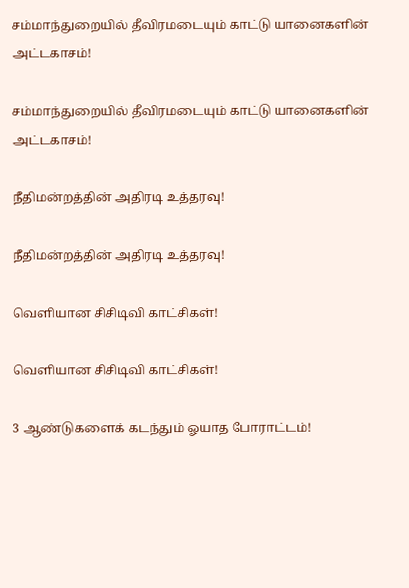சம்மாந்துறையில் தீவிரமடையும் காட்டு யானைகளின் அட்டகாசம்!

சம்மாந்துறையில் தீவிரமடையும் காட்டு யானைகளின் அட்டகாசம்!

நீதிமன்றத்தின் அதிரடி உத்தரவு!

நீதிமன்றத்தின் அதிரடி உத்தரவு!

வௌியான சிசிடிவி காட்சிகள்!

வௌியான சிசிடிவி காட்சிகள்!

3 ஆண்டுகளைக் கடந்தும் ஓயாத போராட்டம்!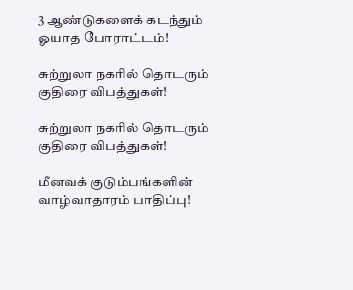3 ஆண்டுகளைக் கடந்தும் ஓயாத போராட்டம்!

சுற்றுலா நகரில் தொடரும் குதிரை விபத்துகள்!

சுற்றுலா நகரில் தொடரும் குதிரை விபத்துகள்!

மீனவக் குடும்பங்களின் வாழ்வாதாரம் பாதிப்பு!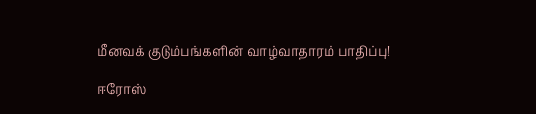மீனவக் குடும்பங்களின் வாழ்வாதாரம் பாதிப்பு!

ஈரோஸ்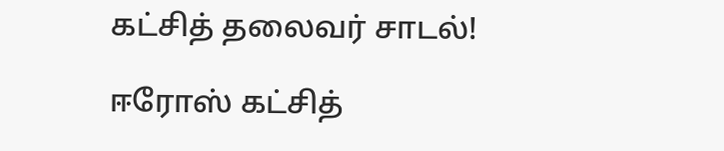கட்சித் தலைவர் சாடல்!

ஈரோஸ் கட்சித்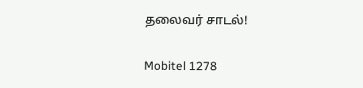தலைவர் சாடல்!

Mobitel 1278